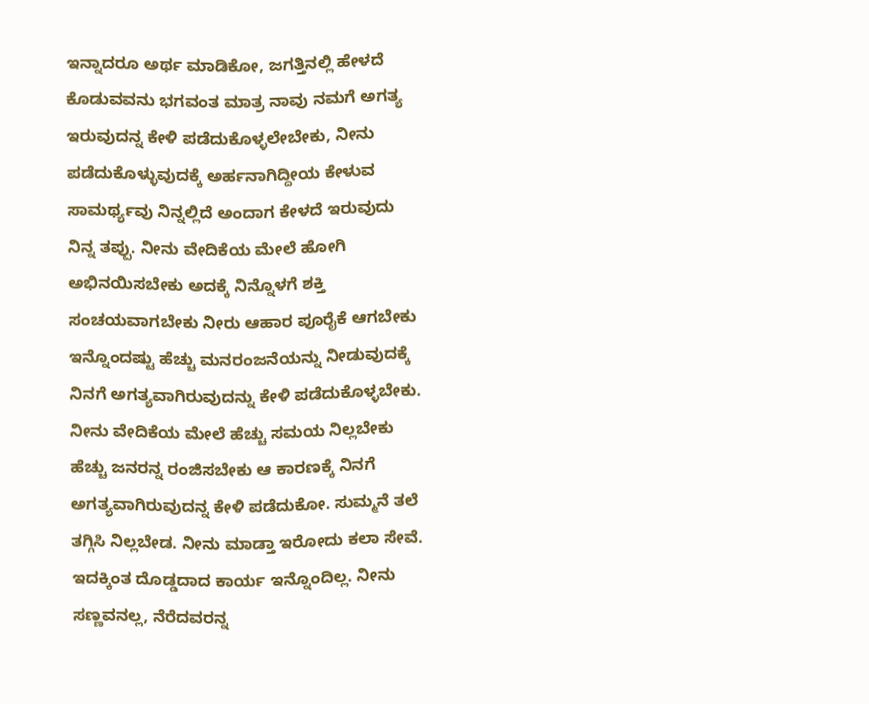ಇನ್ನಾದರೂ ಅರ್ಥ ಮಾಡಿಕೋ, ಜಗತ್ತಿನಲ್ಲಿ ಹೇಳದೆ ಕೊಡುವವನು ಭಗವಂತ ಮಾತ್ರ ನಾವು ನಮಗೆ ಅಗತ್ಯ ಇರುವುದನ್ನ ಕೇಳಿ ಪಡೆದುಕೊಳ್ಳಲೇಬೇಕು, ನೀನು ಪಡೆದುಕೊಳ್ಳುವುದಕ್ಕೆ ಅರ್ಹನಾಗಿದ್ದೀಯ ಕೇಳುವ ಸಾಮರ್ಥ್ಯವು ನಿನ್ನಲ್ಲಿದೆ ಅಂದಾಗ ಕೇಳದೆ ಇರುವುದು ನಿನ್ನ ತಪ್ಪು. ನೀನು ವೇದಿಕೆಯ ಮೇಲೆ ಹೋಗಿ ಅಭಿನಯಿಸಬೇಕು ಅದಕ್ಕೆ ನಿನ್ನೊಳಗೆ ಶಕ್ತಿ ಸಂಚಯವಾಗಬೇಕು ನೀರು ಆಹಾರ ಪೂರೈಕೆ ಆಗಬೇಕು ಇನ್ನೊಂದಷ್ಟು ಹೆಚ್ಚು ಮನರಂಜನೆಯನ್ನು ನೀಡುವುದಕ್ಕೆ ನಿನಗೆ ಅಗತ್ಯವಾಗಿರುವುದನ್ನು ಕೇಳಿ ಪಡೆದುಕೊಳ್ಳಬೇಕು. ನೀನು ವೇದಿಕೆಯ ಮೇಲೆ ಹೆಚ್ಚು ಸಮಯ ನಿಲ್ಲಬೇಕು ಹೆಚ್ಚು ಜನರನ್ನ ರಂಜಿಸಬೇಕು ಆ ಕಾರಣಕ್ಕೆ ನಿನಗೆ ಅಗತ್ಯವಾಗಿರುವುದನ್ನ ಕೇಳಿ ಪಡೆದುಕೋ. ಸುಮ್ಮನೆ ತಲೆ ತಗ್ಗಿಸಿ ನಿಲ್ಲಬೇಡ. ನೀನು ಮಾಡ್ತಾ ಇರೋದು ಕಲಾ ಸೇವೆ. ಇದಕ್ಕಿಂತ ದೊಡ್ಡದಾದ ಕಾರ್ಯ ಇನ್ನೊಂದಿಲ್ಲ. ನೀನು ಸಣ್ಣವನಲ್ಲ, ನೆರೆದವರನ್ನ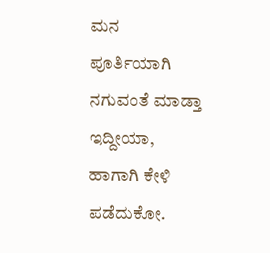ಮನ ಪೂರ್ತಿಯಾಗಿ ನಗುವಂತೆ ಮಾಡ್ತಾ ಇದ್ದೀಯಾ, ಹಾಗಾಗಿ ಕೇಳಿ ಪಡೆದುಕೋ.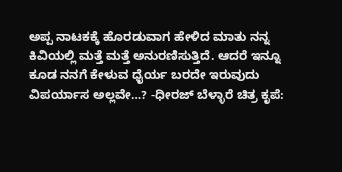ಅಪ್ಪ ನಾಟಕಕ್ಕೆ ಹೊರಡುವಾಗ ಹೇಳಿದ ಮಾತು ನನ್ನ ಕಿವಿಯಲ್ಲಿ ಮತ್ತೆ ಮತ್ತೆ ಅನುರಣಿಸುತ್ತಿದೆ. ಆದರೆ ಇನ್ನೂ ಕೂಡ ನನಗೆ ಕೇಳುವ ಧೈರ್ಯ ಬರದೇ ಇರುವುದು ವಿಪರ್ಯಾಸ ಅಲ್ಲವೇ…? -ಧೀರಜ್ ಬೆಳ್ಳಾರೆ ಚಿತ್ರ ಕೃಪೆ: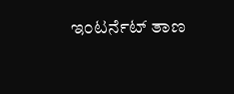ಇಂಟರ್ನೆಟ್ ತಾಣ